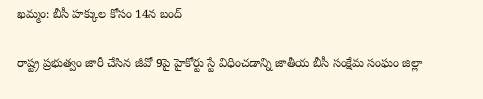ఖమ్మం: బీసీ హక్కుల కోసం 14న బంద్

రాష్ట్ర ప్రభుత్వం జారీ చేసిన జీవో 9పై హైకోర్టు స్టే విధించడాన్ని జాతీయ బీసీ సంక్షేమ సంఘం జిల్లా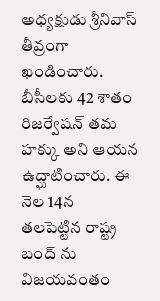అధ్యక్షుడు శ్రీనివాస్ తీవ్రంగా ఖండించారు. బీసీలకు 42 శాతం రిజర్వేషన్ తమ హక్కు అని ఆయన ఉద్ఘాటించారు. ఈ నెల 14న తలపెట్టిన రాష్ట్ర బంద్ ను విజయవంతం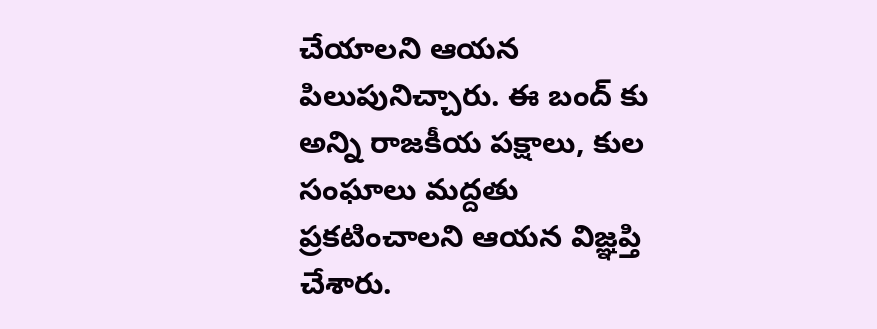చేయాలని ఆయన పిలుపునిచ్చారు. ఈ బంద్ కు అన్ని రాజకీయ పక్షాలు, కుల సంఘాలు మద్దతు ప్రకటించాలని ఆయన విజ్ఞప్తి చేశారు.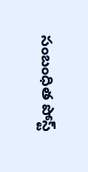సంబంధిత పోస్ట్